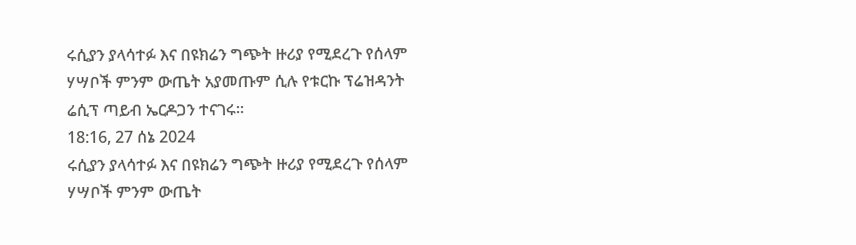ሩሲያን ያላሳተፉ እና በዩክሬን ግጭት ዙሪያ የሚደረጉ የሰላም ሃሣቦች ምንም ውጤት አያመጡም ሲሉ የቱርኩ ፕሬዝዳንት ሬሲፕ ጣይብ ኤርዶጋን ተናገሩ።
18:16, 27 ሰኔ 2024
ሩሲያን ያላሳተፉ እና በዩክሬን ግጭት ዙሪያ የሚደረጉ የሰላም ሃሣቦች ምንም ውጤት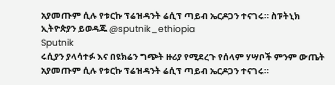አያመጡም ሲሉ የቱርኩ ፕሬዝዳንት ሬሲፕ ጣይብ ኤርዶጋን ተናገሩ። ስፑትኒክ ኢትዮጵያን ይወዳጁ @sputnik_ethiopia
Sputnik
ሩሲያን ያላሳተፉ እና በዩክሬን ግጭት ዙሪያ የሚደረጉ የሰላም ሃሣቦች ምንም ውጤት አያመጡም ሲሉ የቱርኩ ፕሬዝዳንት ሬሲፕ ጣይብ ኤርዶጋን ተናገሩ።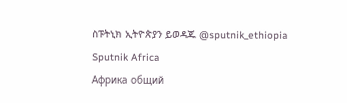ስፑትኒክ ኢትዮጵያን ይወዳጁ @sputnik_ethiopia
Sputnik Africa
Африка общий